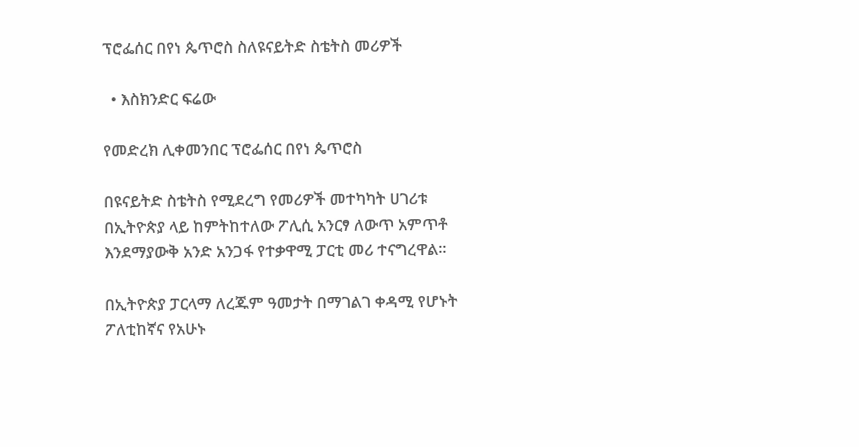ፕሮፌሰር በየነ ጴጥሮስ ስለዩናይትድ ስቴትስ መሪዎች

  • እስክንድር ፍሬው

የመድረክ ሊቀመንበር ፕሮፌሰር በየነ ጴጥሮስ

በዩናይትድ ስቴትስ የሚደረግ የመሪዎች መተካካት ሀገሪቱ በኢትዮጵያ ላይ ከምትከተለው ፖሊሲ አንርፃ ለውጥ አምጥቶ እንደማያውቅ አንድ አንጋፋ የተቃዋሚ ፓርቲ መሪ ተናግረዋል።

በኢትዮጵያ ፓርላማ ለረጁም ዓመታት በማገልገ ቀዳሚ የሆኑት ፖለቲከኛና የአሁኑ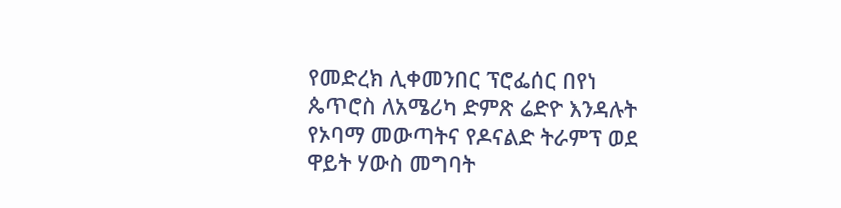የመድረክ ሊቀመንበር ፕሮፌሰር በየነ ጴጥሮስ ለአሜሪካ ድምጽ ሬድዮ እንዳሉት የኦባማ መውጣትና የዶናልድ ትራምፕ ወደ ዋይት ሃውስ መግባት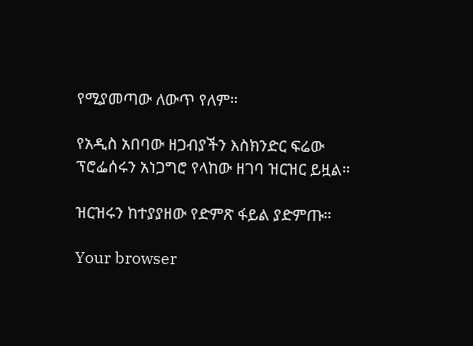የሚያመጣው ለውጥ የለም።

የአዲስ አበባው ዘጋብያችን እስክንድር ፍሬው ፕሮፌሰሩን አነጋግሮ የላከው ዘገባ ዝርዝር ይዟል።

ዝርዝሩን ከተያያዘው የድምጽ ፋይል ያድምጡ።

Your browser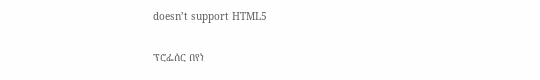doesn’t support HTML5

ፕሮፌሰር በየነ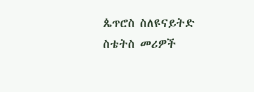ጴጥሮስ ስለዩናይትድ ስቴትስ መሪዎች